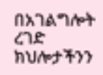በአገልግሎት ረገድ ክህሎታችንን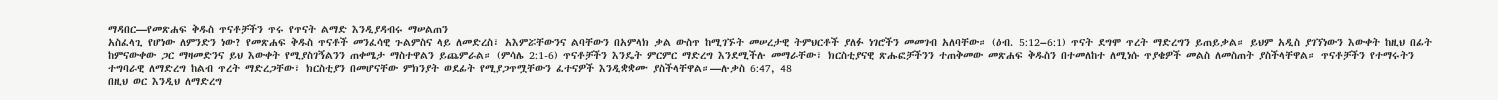ማዳበር—የመጽሐፍ ቅዱስ ጥናቶቻችን ጥሩ የጥናት ልማድ እንዲያዳብሩ ማሠልጠን
አስፈላጊ የሆነው ለምንድን ነው? የመጽሐፍ ቅዱስ ጥናቶች መንፈሳዊ ጉልምስና ላይ ለመድረስ፣ አእምሯቸውንና ልባቸውን በአምላክ ቃል ውስጥ ከሚገኙት መሠረታዊ ትምህርቶች ያለፉ ነገሮችን መመገብ አለባቸው። (ዕብ. 5:12–6:1) ጥናት ደግሞ ጥረት ማድረግን ይጠይቃል። ይህም አዲስ ያገኘነውን እውቀት ከዚህ በፊት ከምናውቀው ጋር ማዛመድንና ይህ እውቀት የሚያስገኝልንን ጠቀሜታ ማስተዋልን ይጨምራል። (ምሳሌ 2:1-6) ጥናቶቻችን እንዴት ምርምር ማድረግ እንደሚችሉ መማራቸው፣ ክርስቲያናዊ ጽሑፎቻችንን ተጠቅመው መጽሐፍ ቅዱስን በተመለከተ ለሚነሱ ጥያቄዎች መልስ ለመስጠት ያስችላቸዋል። ጥናቶቻችን የተማሩትን ተግባራዊ ለማድረግ ከልብ ጥረት ማድረጋቸው፣ ክርስቲያን በመሆናቸው ምክንያት ወደፊት የሚያጋጥሟቸውን ፈተናዎች እንዲቋቋሙ ያስችላቸዋል።—ሉቃስ 6:47, 48
በዚህ ወር እንዲህ ለማድረግ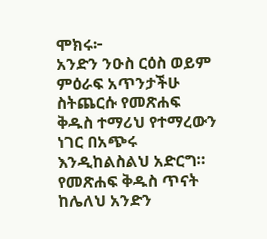ሞክሩ፦
አንድን ንዑስ ርዕስ ወይም ምዕራፍ አጥንታችሁ ስትጨርሱ የመጽሐፍ ቅዱስ ተማሪህ የተማረውን ነገር በአጭሩ እንዲከልስልህ አድርግ። የመጽሐፍ ቅዱስ ጥናት ከሌለህ አንድን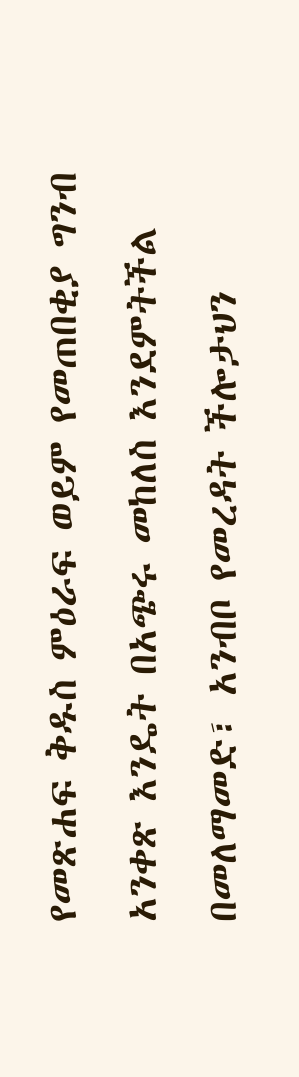የመጽሐፍ ቅዱስ ምዕራፍ ወይም የመጠበቂያ ግንብ አንቀጽ እንዴት በአጭሩ መከለስ እንደምትችል በመለማመድ፣ አንብቦ የመረዳት ችሎታህን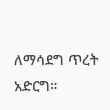ለማሳደግ ጥረት አድርግ።